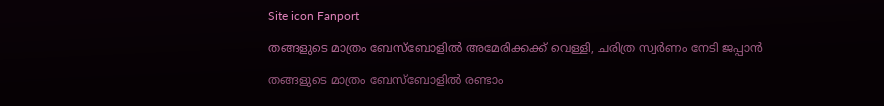Site icon Fanport

തങ്ങളുടെ മാത്രം ബേസ്ബോളിൽ അമേരിക്കക്ക് വെള്ളി, ചരിത്ര സ്വർണം നേടി ജപ്പാൻ

തങ്ങളുടെ മാത്രം ബേസ്ബോളിൽ രണ്ടാം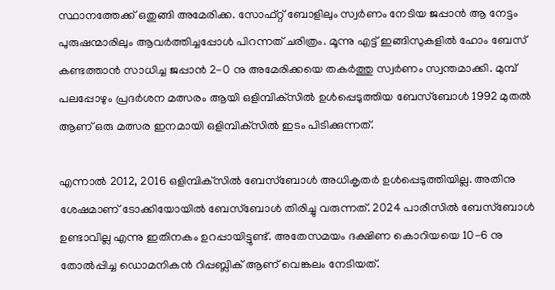സ്ഥാനത്തേക്ക് ഒതുങ്ങി അമേരിക്ക. സോഫ്റ്റ് ബോളിലും സ്വർണം നേടിയ ജപ്പാൻ ആ നേട്ടം പുരുഷന്മാരിലും ആവർത്തിച്ചപ്പോൾ പിറന്നത് ചരിത്രം. മൂന്നു എട്ട് ഇങ്ങിസുകളിൽ ഹോം ബേസ് കണ്ടത്താൻ സാധിച്ച ജപ്പാൻ 2-0 നു അമേരിക്കയെ തകർത്തു സ്വർണം സ്വന്തമാക്കി. മുമ്പ് പലപ്പോഴും പ്രദർശന മത്സരം ആയി ഒളിമ്പിക്‌സിൽ ഉൾപ്പെടുത്തിയ ബേസ്ബോൾ 1992 മുതൽ ആണ് ഒരു മത്സര ഇനമായി ഒളിമ്പിക്‌സിൽ ഇടം പിടിക്കുന്നത്.

എന്നാൽ 2012, 2016 ഒളിമ്പിക്‌സിൽ ബേസ്ബോൾ അധികൃതർ ഉൾപ്പെടുത്തിയില്ല. അതിനു ശേഷമാണ് ടോക്കിയോയിൽ ബേസ്ബോൾ തിരിച്ചു വരുന്നത്. 2024 പാരീസിൽ ബേസ്ബോൾ ഉണ്ടാവില്ല എന്നു ഇതിനകം ഉറപ്പായിട്ടുണ്ട്. അതേസമയം ദക്ഷിണ കൊറിയയെ 10-6 നു തോൽപ്പിച്ച ഡൊമനികൻ റിപ്പബ്ലിക് ആണ് വെങ്കലം നേടിയത്.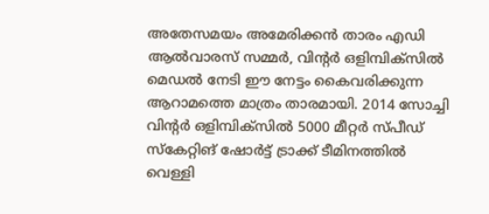അതേസമയം അമേരിക്കൻ താരം എഡി ആൽവാരസ് സമ്മർ, വിന്റർ ഒളിമ്പിക്‌സിൽ മെഡൽ നേടി ഈ നേട്ടം കൈവരിക്കുന്ന ആറാമത്തെ മാത്രം താരമായി. 2014 സോച്ചി വിന്റർ ഒളിമ്പിക്‌സിൽ 5000 മീറ്റർ സ്പീഡ് സ്‌കേറ്റിങ് ഷോർട്ട് ട്രാക്ക് ടീമിനത്തിൽ വെള്ളി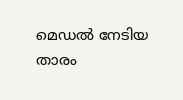മെഡൽ നേടിയ താരം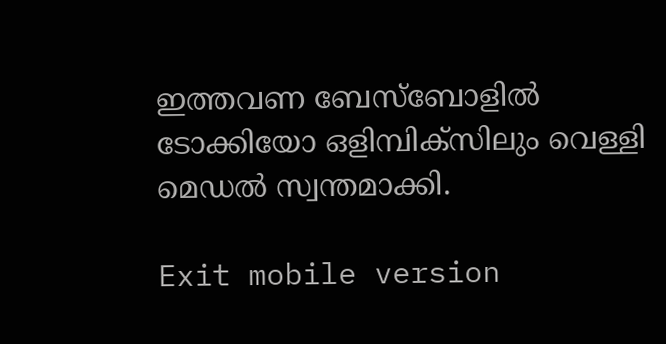ഇത്തവണ ബേസ്ബോളിൽ ടോക്കിയോ ഒളിമ്പിക്‌സിലും വെള്ളി മെഡൽ സ്വന്തമാക്കി.

Exit mobile version